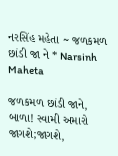નરસિંહ મહેતા ~ જળકમળ છાંડી જા ને * Narsinh Maheta

જળકમળ છાંડી જાને, બાળા! સ્વામી અમારો જાગશે;જાગશે,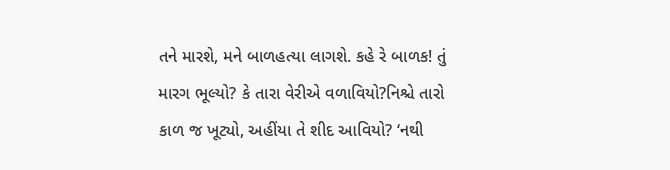તને મારશે, મને બાળહત્યા લાગશે. કહે રે બાળક! તું મારગ ભૂલ્યો? કે તારા વેરીએ વળાવિયો?નિશ્ચે તારો કાળ જ ખૂટ્યો, અહીંયા તે શીદ આવિયો? ‘નથી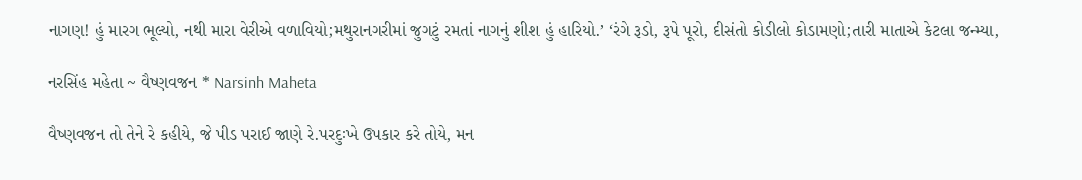નાગણ! હું મારગ ભૂલ્યો, નથી મારા વેરીએ વળાવિયો;મથુરાનગરીમાં જુગટું રમતાં નાગનું શીશ હું હારિયો.’ ‘રંગે રૂડો, રૂપે પૂરો, દીસંતો કોડીલો કોડામણો;તારી માતાએ કેટલા જન્મ્યા,

નરસિંહ મહેતા ~ વૈષ્ણવજન * Narsinh Maheta

વૈષ્ણવજન તો તેને રે કહીયે, જે પીડ પરાઈ જાણે રે.પરદુઃખે ઉપકાર કરે તોયે, મન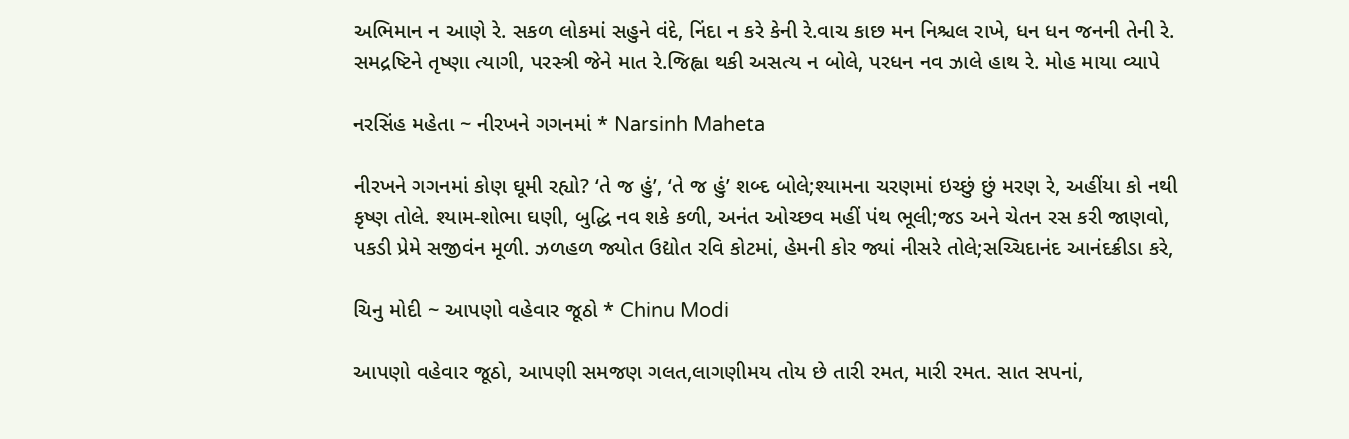અભિમાન ન આણે રે. સકળ લોકમાં સહુને વંદે, નિંદા ન કરે કેની રે.વાચ કાછ મન નિશ્ચલ રાખે, ધન ધન જનની તેની રે. સમદ્રષ્ટિને તૃષ્ણા ત્યાગી, પરસ્ત્રી જેને માત રે.જિહ્વા થકી અસત્ય ન બોલે, પરધન નવ ઝાલે હાથ રે. મોહ માયા વ્યાપે

નરસિંહ મહેતા ~ નીરખને ગગનમાં * Narsinh Maheta

નીરખને ગગનમાં કોણ ઘૂમી રહ્યો? ‘તે જ હું’, ‘તે જ હું’ શબ્દ બોલે;શ્યામના ચરણમાં ઇચ્છું છું મરણ રે, અહીંયા કો નથી કૃષ્ણ તોલે. શ્યામ-શોભા ઘણી, બુદ્ધિ નવ શકે કળી, અનંત ઓચ્છવ મહીં પંથ ભૂલી;જડ અને ચેતન રસ કરી જાણવો, પકડી પ્રેમે સજીવંન મૂળી. ઝળહળ જ્યોત ઉદ્યોત રવિ કોટમાં, હેમની કોર જ્યાં નીસરે તોલે;સચ્ચિદાનંદ આનંદક્રીડા કરે,

ચિનુ મોદી ~ આપણો વહેવાર જૂઠો * Chinu Modi

આપણો વહેવાર જૂઠો, આપણી સમજણ ગલત,લાગણીમય તોય છે તારી રમત, મારી રમત. સાત સપનાં,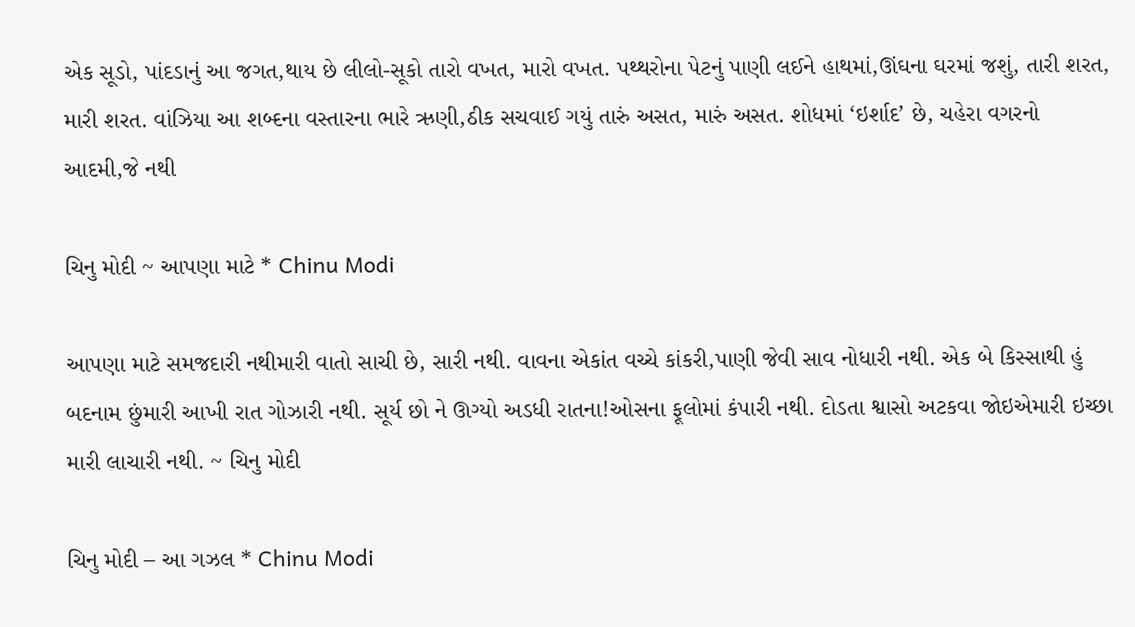એક સૂડો, પાંદડાનું આ જગત,થાય છે લીલો-સૂકો તારો વખત, મારો વખત. પથ્થરોના પેટનું પાણી લઈને હાથમાં,ઊંઘના ઘરમાં જશું, તારી શરત, મારી શરત. વાંઝિયા આ શબ્દના વસ્તારના ભારે ઋણી,ઠીક સચવાઈ ગયું તારું અસત, મારું અસત. શોધમાં ‘ઇર્શાદ’ છે, ચહેરા વગરનો આદમી,જે નથી

ચિનુ મોદી ~ આપણા માટે * Chinu Modi

આપણા માટે સમજદારી નથીમારી વાતો સાચી છે, સારી નથી. વાવના એકાંત વચ્ચે કાંકરી,પાણી જેવી સાવ નોધારી નથી. એક બે કિસ્સાથી હું બદનામ છુંમારી આખી રાત ગોઝારી નથી. સૂર્ય છો ને ઊગ્યો અડધી રાતના!ઓસના ફૂલોમાં કંપારી નથી. દોડતા શ્વાસો અટકવા જોઇએમારી ઇચ્છા મારી લાચારી નથી. ~ ચિનુ મોદી

ચિનુ મોદી – આ ગઝલ * Chinu Modi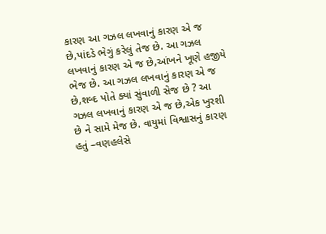કારણ આ ગઝલ લખવાનું કારણ એ જ છે,પાંદડે ભેગું કરેલું તેજ છે. આ ગઝલ લખવાનું કારણ એ જ છે,આંખને ખૂણે હજીયે ભેજ છે. આ ગઝલ લખવાનું કારણ એ જ છે,શબ્દ પોતે ક્યાં સુંવાળી સેજ છે ? આ ગઝલ લખવાનું કારણ એ જ છે,એક ખુરશી છે ને સામે મેજ છે. વાયુમાં વિશ્વાસનું કારણ હતું –વણહલેસે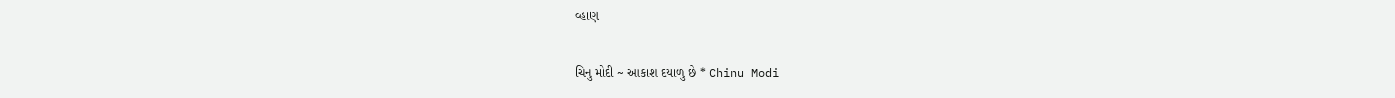વ્હાણ

ચિનુ મોદી ~ આકાશ દયાળુ છે * Chinu Modi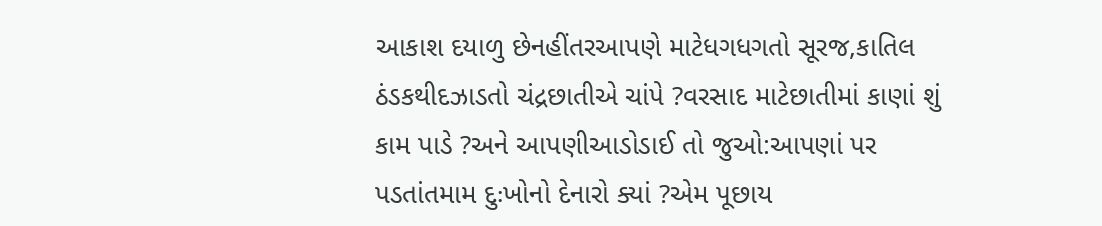આકાશ દયાળુ છેનહીંતરઆપણે માટેધગધગતો સૂરજ,કાતિલ ઠંડકથીદઝાડતો ચંદ્રછાતીએ ચાંપે ?વરસાદ માટેછાતીમાં કાણાં શું કામ પાડે ?અને આપણીઆડોડાઈ તો જુઓ:આપણાં પર પડતાંતમામ દુઃખોનો દેનારો ક્યાં ?એમ પૂછાય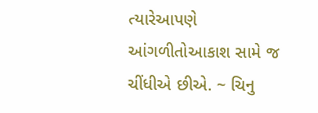ત્યારેઆપણે આંગળીતોઆકાશ સામે જ ચીંધીએ છીએ. ~ ચિનુ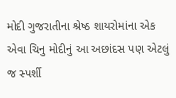મોદી ગુજરાતીના શ્રેષ્ઠ શાયરોમાંના એક એવા ચિનુ મોદીનું આ અછાંદસ પણ એટલું જ સ્પર્શી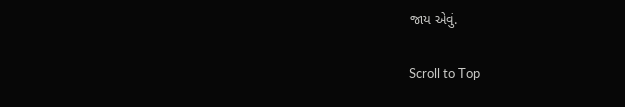જાય એવું.

Scroll to Top